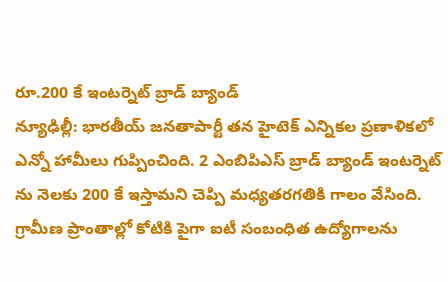రూ.200 కే ఇంటర్నెట్ బ్రాడ్ బ్యాండ్
న్యూఢిల్లీ: భారతీయ్ జనతాపార్టీ తన హైటెక్ ఎన్నికల ప్రణాళికలో ఎన్నో హామీలు గుప్పించింది. 2 ఎంబిపిఎస్ బ్రాడ్ బ్యాండ్ ఇంటర్నెట్ ను నెలకు 200 కే ఇస్తామని చెప్పి మధ్యతరగతికి గాలం వేసింది. గ్రామీణ ప్రాంతాల్లో కోటికి పైగా ఐటీ సంబంధిత ఉద్యోగాలను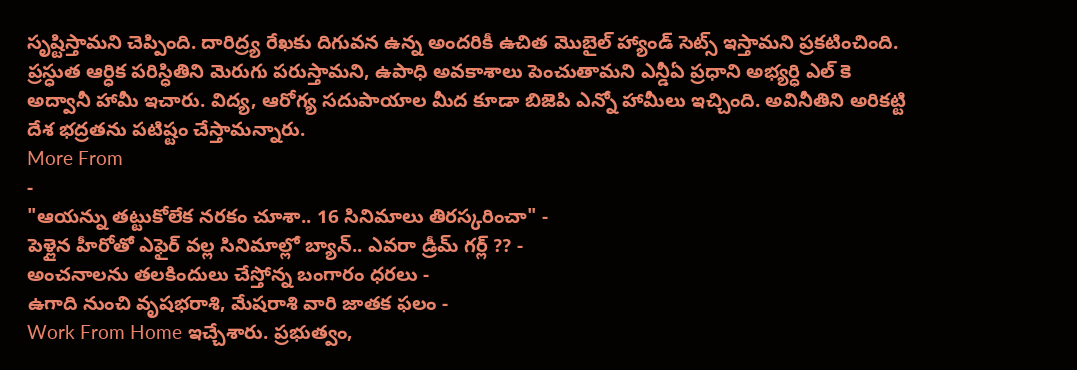సృష్టిస్తామని చెప్పింది. దారిద్ర్య రేఖకు దిగువన ఉన్న అందరికీ ఉచిత మొబైల్ హ్యాండ్ సెట్స్ ఇస్తామని ప్రకటించింది.
ప్రస్ధుత ఆర్ధిక పరిస్ధితిని మెరుగు పరుస్తామని, ఉపాధి అవకాశాలు పెంచుతామని ఎన్డీఏ ప్రధాని అభ్యర్ధి ఎల్ కె అద్వానీ హామీ ఇచారు. విద్య, ఆరోగ్య సదుపాయాల మీద కూడా బిజెపి ఎన్నో హామీలు ఇచ్చింది. అవినీతిని అరికట్టి దేశ భద్రతను పటిష్టం చేస్తామన్నారు.
More From
-
"ఆయన్ను తట్టుకోలేక నరకం చూశా.. 16 సినిమాలు తిరస్కరించా" -
పెళ్లైన హీరోతో ఎఫైర్ వల్ల సినిమాల్లో బ్యాన్.. ఎవరా డ్రీమ్ గర్ల్ ?? -
అంచనాలను తలకిందులు చేస్తోన్న బంగారం ధరలు -
ఉగాది నుంచి వృషభరాశి, మేషరాశి వారి జాతక ఫలం -
Work From Home ఇచ్చేశారు. ప్రభుత్వం,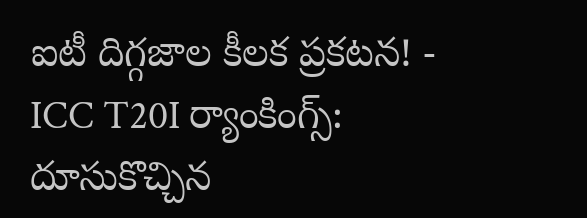ఐటీ దిగ్గజాల కీలక ప్రకటన! -
ICC T20I ర్యాంకింగ్స్: దూసుకొచ్చిన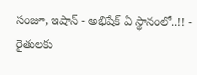సంజూ, ఇషాన్ - అభిషేక్ ఏ స్థానంలో..!! -
రైతులకు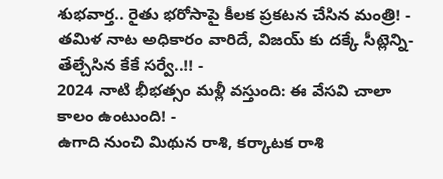శుభవార్త.. రైతు భరోసాపై కీలక ప్రకటన చేసిన మంత్రి! -
తమిళ నాట అధికారం వారిదే, విజయ్ కు దక్కే సీట్లెన్ని- తేల్చేసిన కేకే సర్వే..!! -
2024 నాటి భీభత్సం మళ్లీ వస్తుంది: ఈ వేసవి చాలా కాలం ఉంటుంది! -
ఉగాది నుంచి మిథున రాశి, కర్కాటక రాశి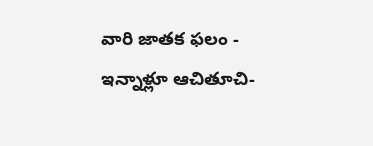వారి జాతక ఫలం -
ఇన్నాళ్లూ ఆచితూచి-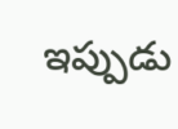ఇప్పుడు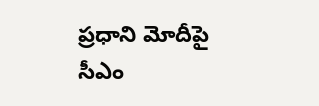ప్రధాని మోదీపై సీఎం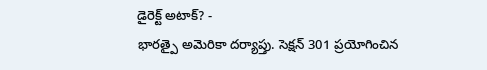డైరెక్ట్ అటాక్? -
భారత్పై అమెరికా దర్యాప్తు. సెక్షన్ 301 ప్రయోగించిన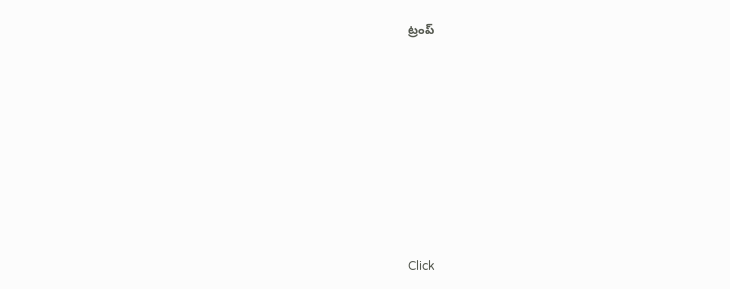ట్రంప్












Click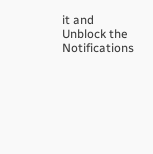it and Unblock the Notifications